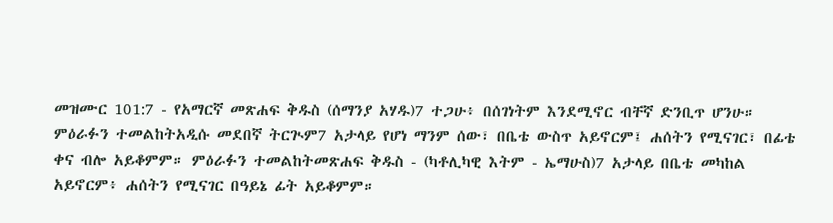መዝሙር 101:7 - የአማርኛ መጽሐፍ ቅዱስ (ሰማንያ አሃዱ)7 ተጋሁ፥ በሰገነትም እንደሚኖር ብቸኛ ድንቢጥ ሆንሁ። ምዕራፉን ተመልከትአዲሱ መደበኛ ትርጒም7 አታላይ የሆነ ማንም ሰው፣ በቤቴ ውስጥ አይኖርም፤ ሐሰትን የሚናገር፣ በፊቴ ቀና ብሎ አይቆምም። ምዕራፉን ተመልከትመጽሐፍ ቅዱስ - (ካቶሊካዊ እትም - ኤማሁስ)7 አታላይ በቤቴ መካከል አይኖርም፥ ሐሰትን የሚናገር በዓይኔ ፊት አይቆምም።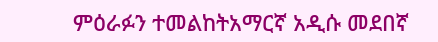ምዕራፉን ተመልከትአማርኛ አዲሱ መደበኛ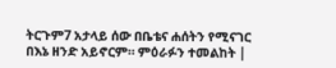ትርጉም7 አታላይ ሰው በቤቴና ሐሰትን የሚናገር በእኔ ዘንድ አይኖርም። ምዕራፉን ተመልከት |